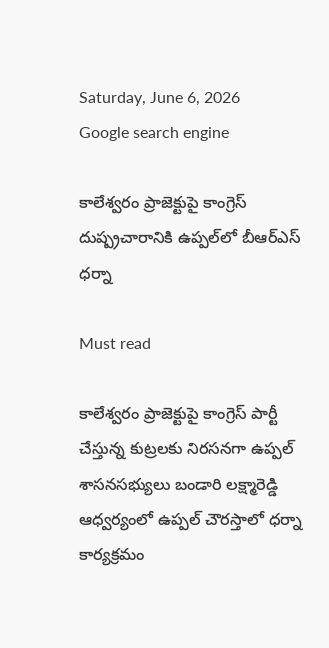Saturday, June 6, 2026
Google search engine

కాలేశ్వరం ప్రాజెక్టుపై కాంగ్రెస్ దుష్ప్రచారానికి ఉప్పల్‌లో బీఆర్ఎస్ ధర్నా

Must read

కాలేశ్వరం ప్రాజెక్టుపై కాంగ్రెస్ పార్టీ చేస్తున్న కుట్రలకు నిరసనగా ఉప్పల్ శాసనసభ్యులు బండారి లక్ష్మారెడ్డి ఆధ్వర్యంలో ఉప్పల్ చౌరస్తాలో ధర్నా కార్యక్రమం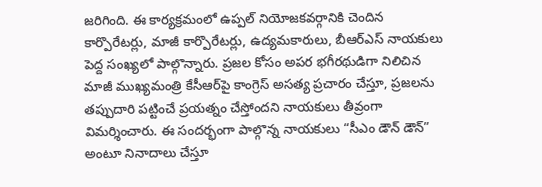జరిగింది. ఈ కార్యక్రమంలో ఉప్పల్ నియోజకవర్గానికి చెందిన కార్పొరేటర్లు, మాజీ కార్పొరేటర్లు, ఉద్యమకారులు, బీఆర్ఎస్ నాయకులు పెద్ద సంఖ్యలో పాల్గొన్నారు. ప్రజల కోసం అపర భగీరథుడిగా నిలిచిన మాజీ ముఖ్యమంత్రి కేసీఆర్‌పై కాంగ్రెస్ అసత్య ప్రచారం చేస్తూ, ప్రజలను తప్పుదారి పట్టించే ప్రయత్నం చేస్తోందని నాయకులు తీవ్రంగా విమర్శించారు. ఈ సందర్భంగా పాల్గొన్న నాయకులు “సీఎం డౌన్ డౌన్” అంటూ నినాదాలు చేస్తూ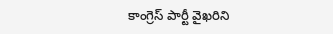కాంగ్రెస్ పార్టీ వైఖరిని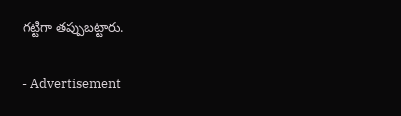గట్టిగా తప్పుబట్టారు.

- Advertisement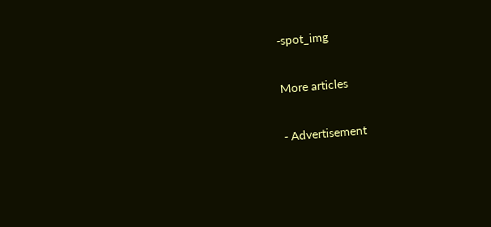-spot_img

More articles

- Advertisement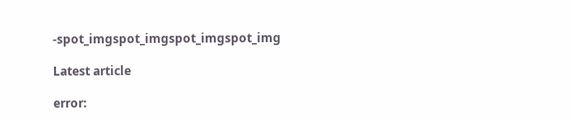-spot_imgspot_imgspot_imgspot_img

Latest article

error: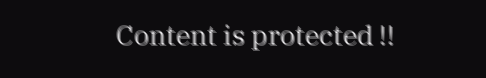Content is protected !!